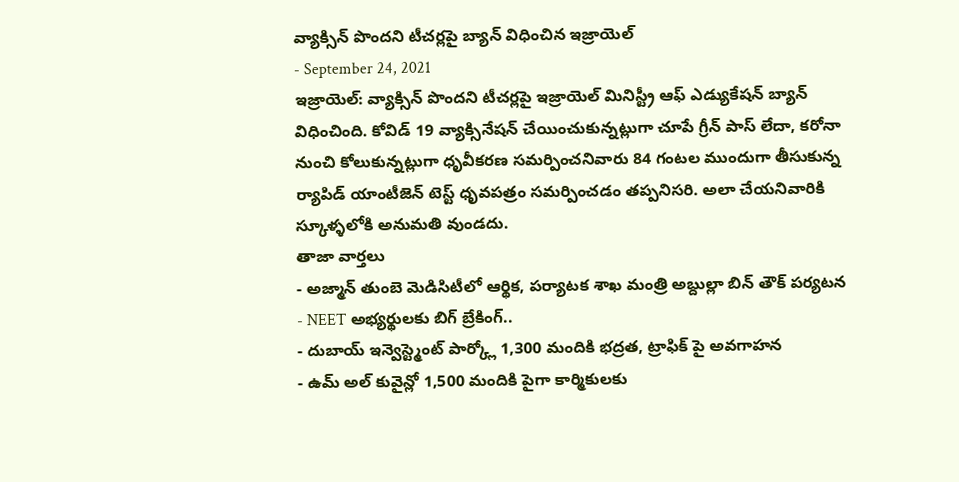వ్యాక్సిన్ పొందని టీచర్లపై బ్యాన్ విధించిన ఇజ్రాయెల్
- September 24, 2021
ఇజ్రాయెల్: వ్యాక్సిన్ పొందని టీచర్లపై ఇజ్రాయెల్ మినిస్ట్రీ ఆఫ్ ఎడ్యుకేషన్ బ్యాన్ విధించింది. కోవిడ్ 19 వ్యాక్సినేషన్ చేయించుకున్నట్లుగా చూపే గ్రీన్ పాస్ లేదా, కరోనా నుంచి కోలుకున్నట్లుగా ధృవీకరణ సమర్పించనివారు 84 గంటల ముందుగా తీసుకున్న ర్యాపిడ్ యాంటీజెన్ టెస్ట్ ధృవపత్రం సమర్పించడం తప్పనిసరి. అలా చేయనివారికి స్కూళ్ళలోకి అనుమతి వుండదు.
తాజా వార్తలు
- అజ్మాన్ తుంబె మెడిసిటీలో ఆర్థిక, పర్యాటక శాఖ మంత్రి అబ్దుల్లా బిన్ తౌక్ పర్యటన
- NEET అభ్యర్థులకు బిగ్ బ్రేకింగ్..
- దుబాయ్ ఇన్వెస్ట్మెంట్ పార్క్లో 1,300 మందికి భద్రత, ట్రాఫిక్ పై అవగాహన
- ఉమ్ అల్ కువైన్లో 1,500 మందికి పైగా కార్మికులకు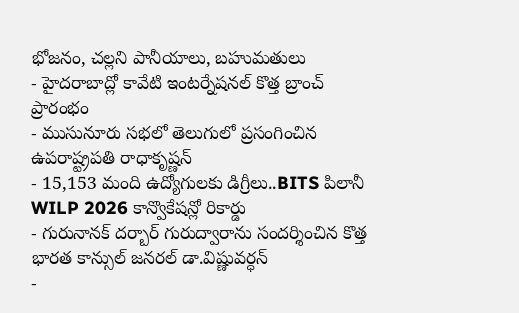భోజనం, చల్లని పానీయాలు, బహుమతులు
- హైదరాబాద్లో కావేటి ఇంటర్నేషనల్ కొత్త బ్రాంచ్ ప్రారంభం
- ముసునూరు సభలో తెలుగులో ప్రసంగించిన ఉపరాష్ట్రపతి రాధాకృష్ణన్
- 15,153 మంది ఉద్యోగులకు డిగ్రీలు..BITS పిలానీ WILP 2026 కాన్వొకేషన్లో రికార్డు
- గురునానక్ దర్బార్ గురుద్వారాను సందర్శించిన కొత్త భారత కాన్సుల్ జనరల్ డా.విష్ణువర్ధన్
-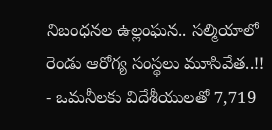నిబంధనల ఉల్లంఘన.. సల్మియాలో రెండు ఆరోగ్య సంస్థలు మూసివేత..!!
- ఒమనీలకు విదేశీయులతో 7,719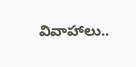వివాహాలు..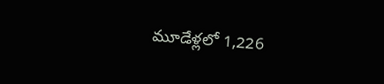మూడేళ్లలో 1,226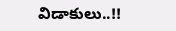విడాకులు..!!